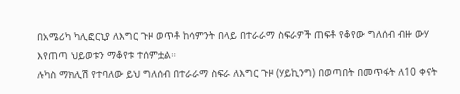በአሜሪካ ካሊፎርኒያ ለእግር ጉዞ ወጥቶ ከሳምንት በላይ በተራራማ ስፍራዎች ጠፍቶ የቆየው ግለሰብ ብዙ ውሃ እየጠጣ ህይወቱን ማቆየቱ ተሰምቷል።
ሉካስ ማክሊሽ የተባለው ይህ ግለሰብ በተራራማ ስፍራ ለእግር ጉዞ (ሃይኪንግ) በወጣበት በመጥፋት ለ10 ቀናት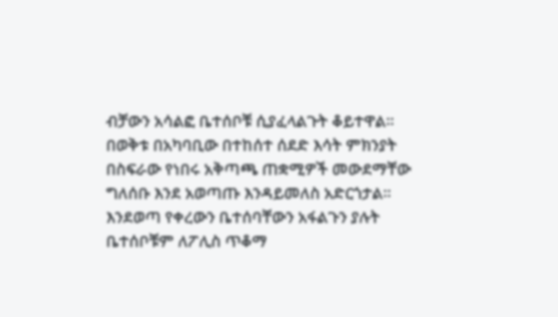ብቻውን አሳልፎ ቤተሰቦቹ ሲያፈላልጉት ቆይተዋል።
በወቅቱ በአካባቢው በተከሰተ ሰደድ እሳት ምክንያት በስፍራው የነበሩ አቅጣጫ ጠቋሚዎች መውደማቸው ግለሰቡ እንደ አወጣጡ እንዳይመለስ አድርጎታል።
እንደወጣ የቀረውን ቤተሰባቸውን አፋልጉን ያሉት ቤተሰቦቹም ለፖሊስ ጥቆማ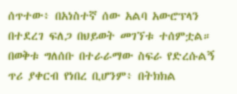ሰጥተው፥ በአነስተኛ ሰው አልባ አውሮፕላን በተደረገ ፍለጋ በህይወት መገኘቱ ተሰምቷል።
በወቅቱ ግለሰቡ በተራራማው ስፍራ የድረሱልኝ ጥሪ ያቀርብ የነበረ ቢሆንም፥ በትክክል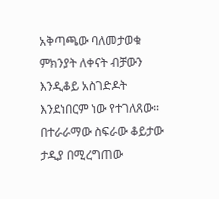አቅጣጫው ባለመታወቁ ምክንያት ለቀናት ብቻውን እንዲቆይ አስገድዶት እንደነበርም ነው የተገለጸው።
በተራራማው ስፍራው ቆይታው ታዲያ በሚረግጠው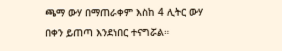ጫማ ውሃ በማጠራቀም እስከ 4 ሊትር ውሃ በቀን ይጠጣ እንደነበር ተናግሯል።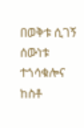በወቅቱ ሲገኝ ሰውነቱ ተጎሳቁሎና ከስቶ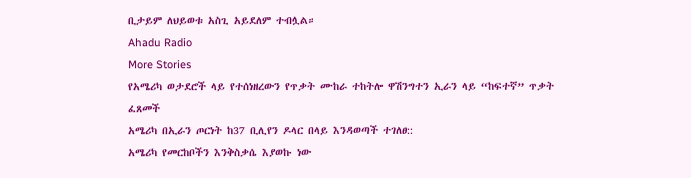ቢታይም ለህይወቱ አስጊ አይደለም ተብሏል።
Ahadu Radio
More Stories
የአሜሪካ ወታደሮች ላይ የተሰነዘረውን የጥቃት ሙከራ ተከትሎ ዋሽንግተን ኢራን ላይ “ከፍተኛ” ጥቃት ፈጸመች
አሜሪካ በኢራን ጦርነት ከ37 ቢሊየን ዶላር በላይ እንዳወጣች ተገለፀ::
አሜሪካ የመርከቦችን እንቅስቃሴ እያወኩ ነው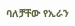ባለቻቸው የኢራን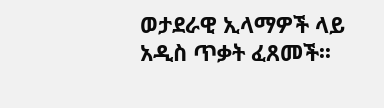ወታደራዊ ኢላማዎች ላይ አዲስ ጥቃት ፈጸመች፡፡